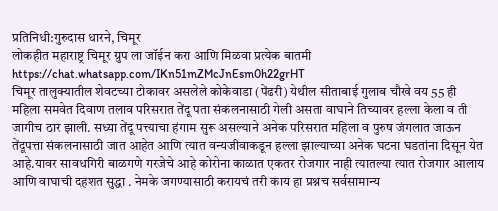प्रतिनिधी:गुरुदास धारने, चिमूर
लोकहीत महाराष्ट्र चिमूर ग्रुप ला जॉईन करा आणि मिळवा प्रत्येक बातमी
https://chat.whatsapp.com/IKn51mZMcJnEsm0h22grHT
चिमूर तालुक्यातील शेवटच्या टोकावर असलेले कोकेवाडा (पेंढरी) येथील सीताबाई गुलाब चौखे वय 55 ही महिला समवेत दिवाण तलाव परिसरात तेंदू पता संकलनासाठी गेली असता वाघाने तिच्यावर हल्ला केला व ती जागीच ठार झाली. सध्या तेंदू पत्त्याचा हंगाम सुरू असल्याने अनेक परिसरात महिला व पुरुष जंगलात जाऊन तेंदूपत्ता संकलनासाठी जात आहेत आणि त्यात वन्यजीवाकडून हल्ला झाल्याच्या अनेक घटना घडतांना दिसून येत आहे.यावर सावधगिरी बाळगणे गरजेचे आहे कोरोना काळात एकतर रोजगार नाही त्यातल्या त्यात रोजगार आलाय आणि वाघाची दहशत सुद्धा . नेमके जगण्यासाठी करायचं तरी काय हा प्रश्नच सर्वसामान्य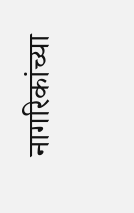नागरिकांच्या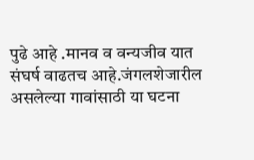पुढे आहे .मानव व वन्यजीव यात संघर्ष वाढतच आहे.जंगलशेजारील असलेल्या गावांसाठी या घटना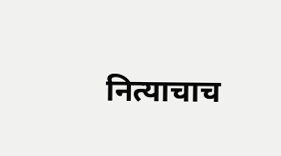नित्याचाच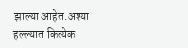झाल्या आहेत.अश्या हल्ल्यात कित्येक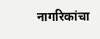नागरिकांचा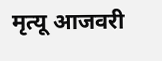मृत्यू आजवरी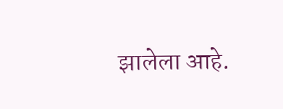झालेला आहे.